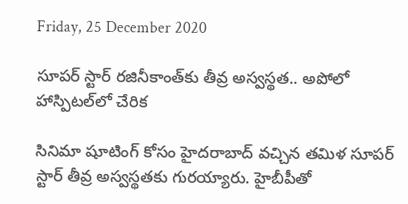Friday, 25 December 2020

సూపర్ స్టార్ రజినీకాంత్‌కు తీవ్ర అస్వస్థత.. అపోలో హాస్పిటల్‌లో చేరిక

సినిమా షూటింగ్ కోసం హైదరాబాద్ వచ్చిన తమిళ సూపర్ స్టార్ తీవ్ర అస్వస్థతకు గురయ్యారు. హైబీపీతో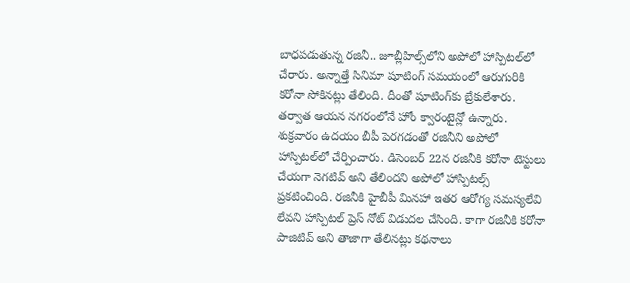బాధపడుతున్న రజినీ.. జూబ్లీహిల్స్‌లోని అపోలో హాస్పిటల్‌లో చేరారు. అన్నాత్తే సినిమా షూటింగ్ సమయంలో ఆరుగురికి కరోనా సోకినట్లు తేలింది. దీంతో షూటింగ్‌కు బ్రేకులేశారు. తర్వాత ఆయన నగరంలోనే హోం క్వారంటైన్లో ఉన్నారు. శుక్రవారం ఉదయం బీపీ పెరగడంతో రజినీని అపోలో హాస్పిటల్‌లో చేర్పించారు. డిసెంబర్ 22న రజినీకి కరోనా టెస్టులు చేయగా నెగటివ్ అని తేలిందని అపోలో హాస్పిటల్స్ ప్రకటించింది. రజినీకి హైబీపీ మినహా ఇతర ఆరోగ్య సమస్యలేవి లేవని హాస్పిటల్ ప్రెస్ నోట్ విడుదల చేసింది. కాగా రజినీకి కరోనా పాజిటివ్ అని తాజాగా తేలినట్లు కథనాలు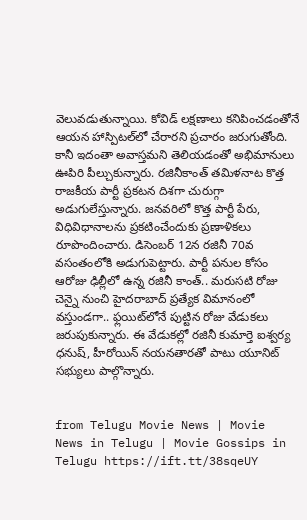వెలువడుతున్నాయి. కోవిడ్ లక్షణాలు కనిపించడంతోనే ఆయన హాస్పిటల్‌లో చేరారని ప్రచారం జరుగుతోంది. కానీ ఇదంతా అవాస్తమని తెలియడంతో అభిమానులు ఊపిరి పీల్చుకున్నారు. రజినీకాంత్ తమిళనాట కొత్త రాజకీయ పార్టీ ప్రకటన దిశగా చురుగ్గా అడుగులేస్తున్నారు. జనవరిలో కొత్త పార్టీ పేరు, విధివిధానాలను ప్రకటించేందుకు ప్రణాళికలు రూపొందించారు. డిసెంబర్ 12న రజినీ 70వ వసంతంలోకి అడుగుపెట్టారు. పార్టీ పనుల కోసం ఆరోజు ఢిల్లీలో ఉన్న రజినీ కాంత్.. మరుసటి రోజు చెన్నై నుంచి హైదరాబాద్ ప్రత్యేక విమానంలో వస్తుండగా.. ఫ్లయిట్‌లోనే పుట్టిన రోజు వేడుకలు జరుపుకున్నారు. ఈ వేడుకల్లో రజినీ కుమార్తె ఐశ్వర్య ధనుష్, హీరోయిన్ నయనతారతో పాటు యూనిట్ సభ్యులు పాల్గొన్నారు.


from Telugu Movie News | Movie News in Telugu | Movie Gossips in Telugu https://ift.tt/38sqeUY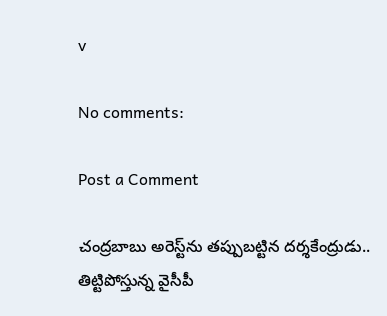v

No comments:

Post a Comment

చంద్రబాబు అరెస్ట్‌ను తప్పుబట్టిన దర్శకేంద్రుడు.. తిట్టిపోస్తున్న వైసీపీ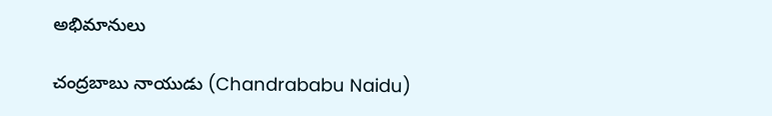అభిమానులు

చంద్రబాబు నాయుడు (Chandrababu Naidu)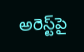అరెస్ట్‌పై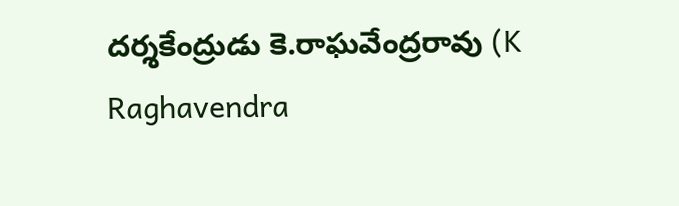దర్శకేంద్రుడు కె.రాఘవేంద్రరావు (K Raghavendra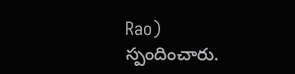Rao) స్పందించారు.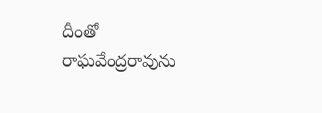దీంతో రాఘవేంద్రరావును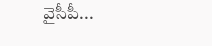వైసీపీ...